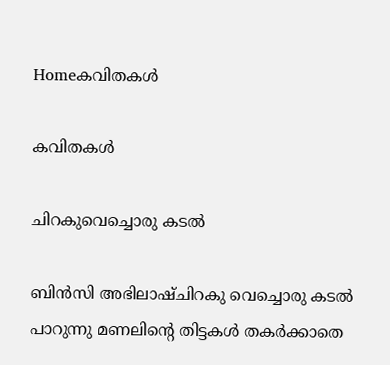Homeകവിതകൾ

കവിതകൾ

ചിറകുവെച്ചൊരു കടൽ

ബിൻസി അഭിലാഷ്ചിറകു വെച്ചൊരു കടൽ പാറുന്നു മണലിന്റെ തിട്ടകൾ തകർക്കാതെ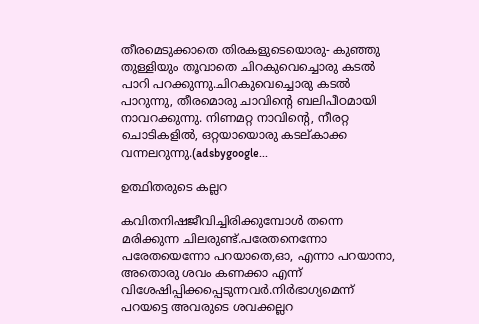തീരമെടുക്കാതെ തിരകളുടെയൊരു- കുഞ്ഞു തുള്ളിയും തൂവാതെ ചിറകുവെച്ചൊരു കടൽ പാറി പറക്കുന്നു.ചിറകുവെച്ചൊരു കടൽ പാറുന്നു, തീരമൊരു ചാവിന്റെ ബലിപീഠമായി നാവറക്കുന്നു. നിണമറ്റ നാവിന്റെ, നീരറ്റ ചൊടികളിൽ, ഒറ്റയായൊരു കടല്കാക്ക വന്നലറുന്നു.(adsbygoogle...

ഉത്ഥിതരുടെ കല്ലറ

കവിതനിഷജീവിച്ചിരിക്കുമ്പോൾ തന്നെ മരിക്കുന്ന ചിലരുണ്ട്.പരേതനെന്നോ പരേതയെന്നോ പറയാതെ,ഓ, എന്നാ പറയാനാ, അതൊരു ശവം കണക്കാ എന്ന് വിശേഷിപ്പിക്കപ്പെടുന്നവർ.നിർഭാഗ്യമെന്ന് പറയട്ടെ അവരുടെ ശവക്കല്ലറ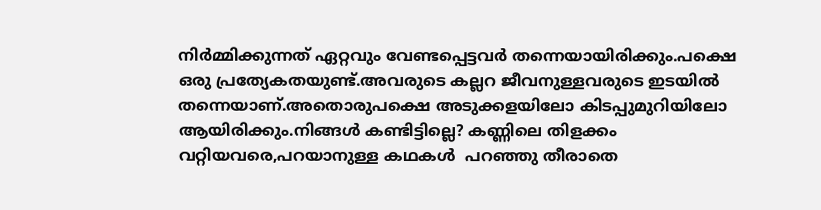നിർമ്മിക്കുന്നത് ഏറ്റവും വേണ്ടപ്പെട്ടവർ തന്നെയായിരിക്കും.പക്ഷെ ഒരു പ്രത്യേകതയുണ്ട്.അവരുടെ കല്ലറ ജീവനുള്ളവരുടെ ഇടയിൽ തന്നെയാണ്.അതൊരുപക്ഷെ അടുക്കളയിലോ കിടപ്പുമുറിയിലോ ആയിരിക്കും.നിങ്ങൾ കണ്ടിട്ടില്ലെ? കണ്ണിലെ തിളക്കം വറ്റിയവരെ,പറയാനുള്ള കഥകൾ  പറഞ്ഞു തീരാതെ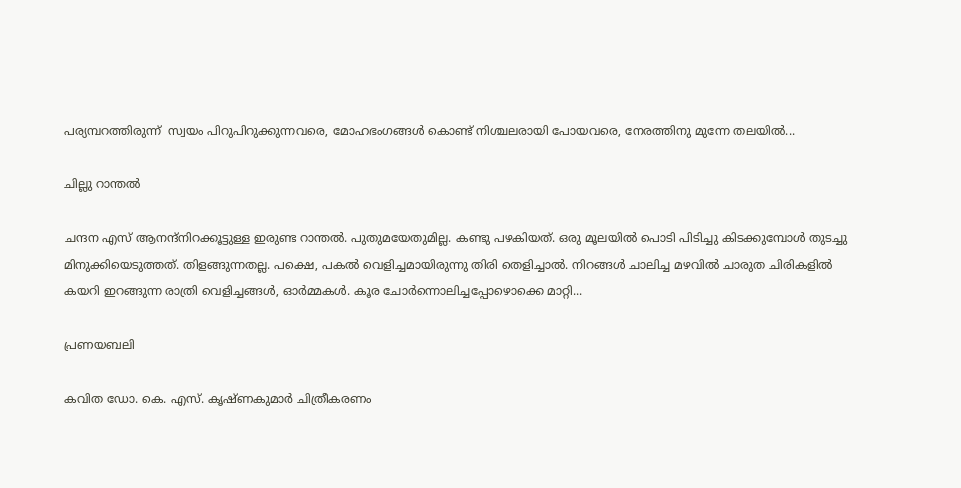പര്യമ്പറത്തിരുന്ന്  സ്വയം പിറുപിറുക്കുന്നവരെ, മോഹഭംഗങ്ങൾ കൊണ്ട് നിശ്ചലരായി പോയവരെ, നേരത്തിനു മുന്നേ തലയിൽ...

ചില്ലു റാന്തൽ

ചന്ദന എസ് ആനന്ദ്നിറക്കൂട്ടുള്ള ഇരുണ്ട റാന്തൽ. പുതുമയേതുമില്ല. കണ്ടു പഴകിയത്. ഒരു മൂലയിൽ പൊടി പിടിച്ചു കിടക്കുമ്പോൾ തുടച്ചു മിനുക്കിയെടുത്തത്. തിളങ്ങുന്നതല്ല. പക്ഷെ, പകൽ വെളിച്ചമായിരുന്നു തിരി തെളിച്ചാൽ. നിറങ്ങൾ ചാലിച്ച മഴവിൽ ചാരുത ചിരികളിൽ കയറി ഇറങ്ങുന്ന രാത്രി വെളിച്ചങ്ങൾ, ഓർമ്മകൾ. കൂര ചോർന്നൊലിച്ചപ്പോഴൊക്കെ മാറ്റി...

പ്രണയബലി

കവിത ഡോ. കെ. എസ്. കൃഷ്ണകുമാർ ചിത്രീകരണം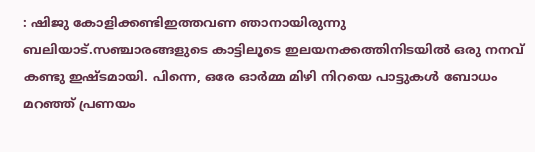: ഷിജു കോളിക്കണ്ടിഇത്തവണ ഞാനായിരുന്നു ബലിയാട്.സഞ്ചാരങ്ങളുടെ കാട്ടിലൂടെ ഇലയനക്കത്തിനിടയിൽ ഒരു നനവ് കണ്ടു ഇഷ്ടമായി. പിന്നെ, ഒരേ ഓർമ്മ മിഴി നിറയെ പാട്ടുകൾ ബോധം മറഞ്ഞ് പ്രണയം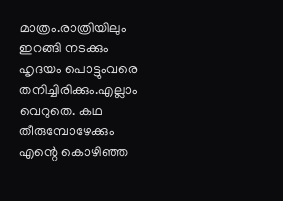മാത്രം.രാത്രിയിലും ഇറങ്ങി നടക്കും ഹൃദയം പൊട്ടുംവരെ തനിച്ചിരിക്കും.എല്ലാം വെറുതെ. കഥ തീരുമ്പോഴേക്കും എന്റെ കൊഴിഞ്ഞ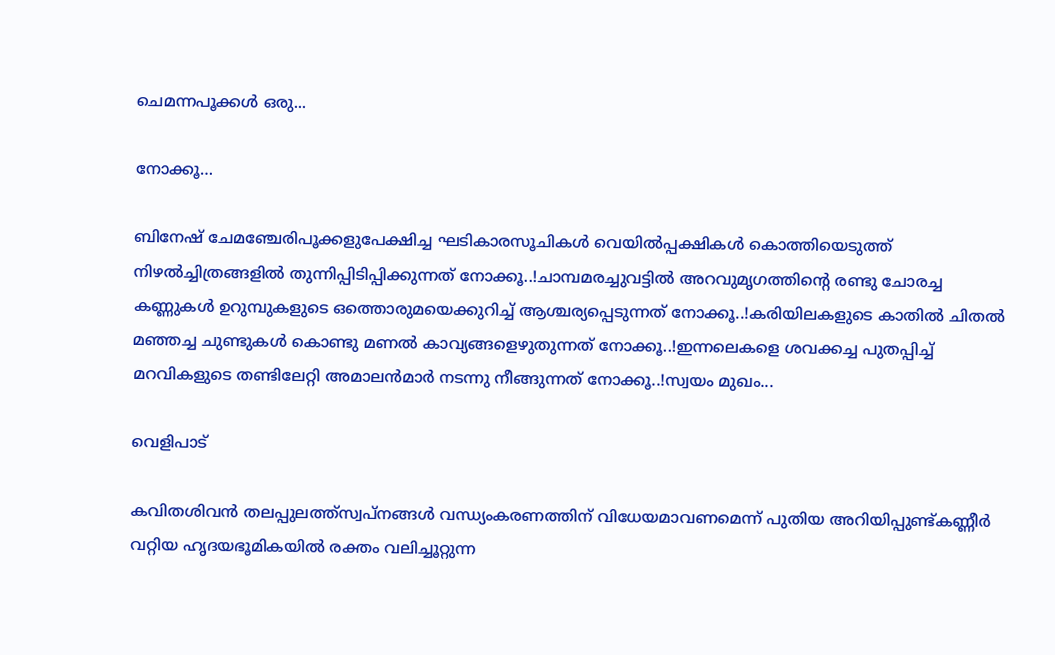ചെമന്നപൂക്കൾ ഒരു...

നോക്കൂ…

ബിനേഷ് ചേമഞ്ചേരിപൂക്കളുപേക്ഷിച്ച ഘടികാരസൂചികൾ വെയിൽപ്പക്ഷികൾ കൊത്തിയെടുത്ത് നിഴൽച്ചിത്രങ്ങളിൽ തുന്നിപ്പിടിപ്പിക്കുന്നത് നോക്കൂ..!ചാമ്പമരച്ചുവട്ടിൽ അറവുമൃഗത്തിന്റെ രണ്ടു ചോരച്ച കണ്ണുകൾ ഉറുമ്പുകളുടെ ഒത്തൊരുമയെക്കുറിച്ച് ആശ്ചര്യപ്പെടുന്നത് നോക്കൂ..!കരിയിലകളുടെ കാതിൽ ചിതൽ മഞ്ഞച്ച ചുണ്ടുകൾ കൊണ്ടു മണൽ കാവ്യങ്ങളെഴുതുന്നത് നോക്കൂ..!ഇന്നലെകളെ ശവക്കച്ച പുതപ്പിച്ച് മറവികളുടെ തണ്ടിലേറ്റി അമാലൻമാർ നടന്നു നീങ്ങുന്നത് നോക്കൂ..!സ്വയം മുഖം...

വെളിപാട്

കവിതശിവൻ തലപ്പുലത്ത്‌സ്വപ്നങ്ങൾ വന്ധ്യംകരണത്തിന് വിധേയമാവണമെന്ന് പുതിയ അറിയിപ്പുണ്ട്കണ്ണീർ വറ്റിയ ഹൃദയഭൂമികയിൽ രക്തം വലിച്ചൂറ്റുന്ന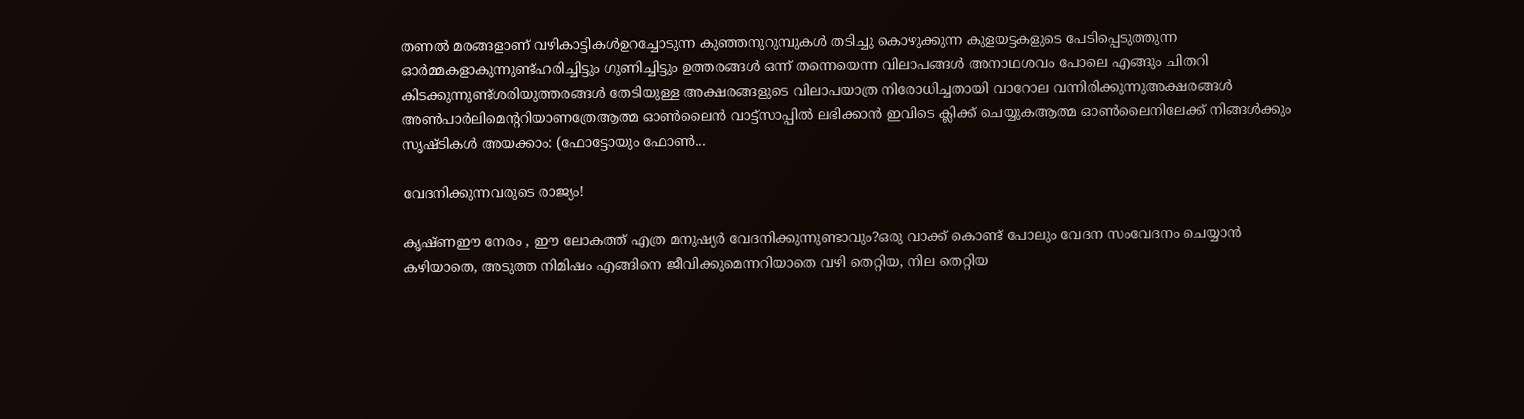തണൽ മരങ്ങളാണ് വഴികാട്ടികൾഉറച്ചോടുന്ന കുഞ്ഞനുറുമ്പുകൾ തടിച്ചു കൊഴുക്കുന്ന കുളയട്ടകളുടെ പേടിപ്പെടുത്തുന്ന ഓർമ്മകളാകുന്നുണ്ട്ഹരിച്ചിട്ടും ഗുണിച്ചിട്ടും ഉത്തരങ്ങൾ ഒന്ന് തന്നെയെന്ന വിലാപങ്ങൾ അനാഥശവം പോലെ എങ്ങും ചിതറി കിടക്കുന്നുണ്ട്ശരിയുത്തരങ്ങൾ തേടിയുള്ള അക്ഷരങ്ങളുടെ വിലാപയാത്ര നിരോധിച്ചതായി വാറോല വന്നിരിക്കുന്നുഅക്ഷരങ്ങൾ അൺപാർലിമെന്ററിയാണത്രേആത്മ ഓൺലൈൻ വാട്ട്സാപ്പിൽ ലഭിക്കാൻ ഇവിടെ ക്ലിക്ക് ചെയ്യുകആത്മ ഓൺലൈനിലേക്ക് നിങ്ങൾക്കും സൃഷ്ടികൾ അയക്കാം: (ഫോട്ടോയും ഫോണ്‍...

വേദനിക്കുന്നവരുടെ രാജ്യം!

കൃഷ്ണഈ നേരം , ഈ ലോകത്ത് എത്ര മനുഷ്യർ വേദനിക്കുന്നുണ്ടാവും?ഒരു വാക്ക് കൊണ്ട് പോലും വേദന സംവേദനം ചെയ്യാൻ കഴിയാതെ, അടുത്ത നിമിഷം എങ്ങിനെ ജീവിക്കുമെന്നറിയാതെ വഴി തെറ്റിയ, നില തെറ്റിയ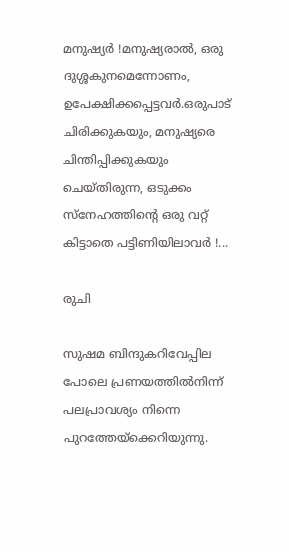മനുഷ്യർ !മനുഷ്യരാൽ, ഒരു ദുശ്ശകുനമെന്നോണം, ഉപേക്ഷിക്കപ്പെട്ടവർ.ഒരുപാട് ചിരിക്കുകയും, മനുഷ്യരെ ചിന്തിപ്പിക്കുകയും ചെയ്തിരുന്ന, ഒടുക്കം സ്നേഹത്തിൻ്റെ ഒരു വറ്റ് കിട്ടാതെ പട്ടിണിയിലാവർ !...

രുചി

സുഷമ ബിന്ദുകറിവേപ്പില പോലെ പ്രണയത്തിൽനിന്ന് പലപ്രാവശ്യം നിന്നെ പുറത്തേയ്ക്കെറിയുന്നു.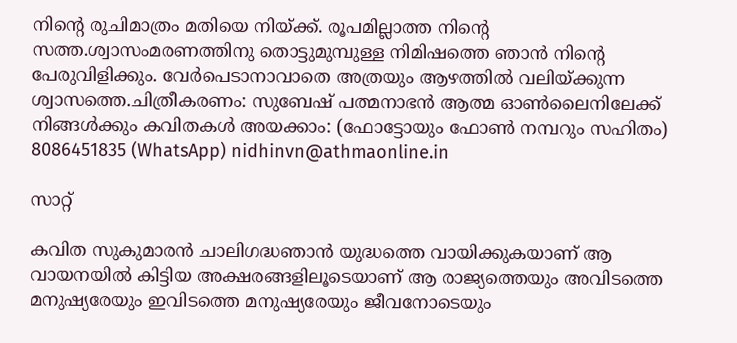നിന്റെ രുചിമാത്രം മതിയെ നിയ്ക്ക്. രൂപമില്ലാത്ത നിന്റെ സത്ത.ശ്വാസംമരണത്തിനു തൊട്ടുമുമ്പുള്ള നിമിഷത്തെ ഞാൻ നിന്റെ പേരുവിളിക്കും. വേർപെടാനാവാതെ അത്രയും ആഴത്തിൽ വലിയ്ക്കുന്ന ശ്വാസത്തെ.ചിത്രീകരണം: സുബേഷ് പത്മനാഭന്‍ ആത്മ ഓൺലൈനിലേക്ക് നിങ്ങൾക്കും കവിതകൾ അയക്കാം: (ഫോട്ടോയും ഫോണ്‍ നമ്പറും സഹിതം) 8086451835 (WhatsApp) nidhinvn@athmaonline.in

സാറ്റ്

കവിത സുകുമാരൻ ചാലിഗദ്ധഞാൻ യുദ്ധത്തെ വായിക്കുകയാണ് ആ വായനയിൽ കിട്ടിയ അക്ഷരങ്ങളിലൂടെയാണ് ആ രാജ്യത്തെയും അവിടത്തെ മനുഷ്യരേയും ഇവിടത്തെ മനുഷ്യരേയും ജീവനോടെയും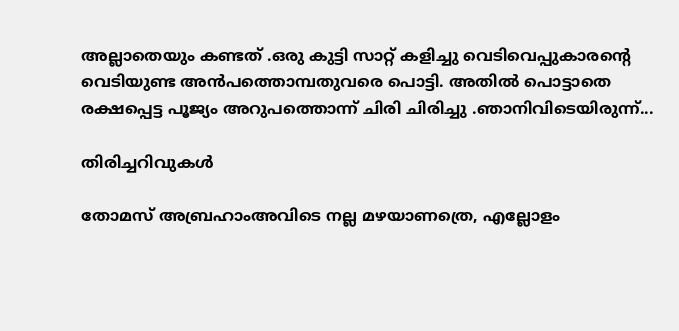അല്ലാതെയും കണ്ടത് .ഒരു കുട്ടി സാറ്റ് കളിച്ചു വെടിവെപ്പുകാരൻ്റെ വെടിയുണ്ട അൻപത്തൊമ്പതുവരെ പൊട്ടി. അതിൽ പൊട്ടാതെ രക്ഷപ്പെട്ട പൂജ്യം അറുപത്തൊന്ന് ചിരി ചിരിച്ചു .ഞാനിവിടെയിരുന്ന്...

തിരിച്ചറിവുകൾ

തോമസ്‌ അബ്രഹാംഅവിടെ നല്ല മഴയാണത്രെ, എല്ലോളം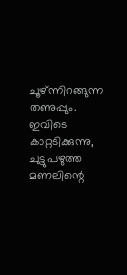ചൂഴ്ന്നിറങ്ങുന്ന തണുപ്പും. ഇവിടെ കാറ്റടിക്കുന്നു, ചുട്ടുപഴുത്ത മണലിന്റെ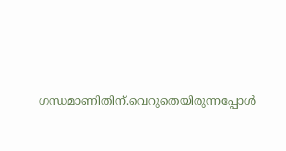ഗന്ധമാണിതിന്.വെറുതെയിരുന്നപ്പോൾ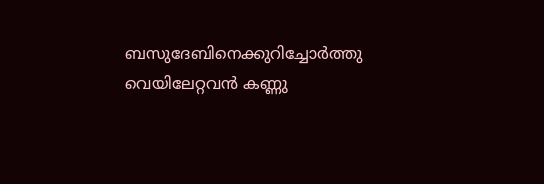ബസുദേബിനെക്കുറിച്ചോർത്തു വെയിലേറ്റവൻ കണ്ണു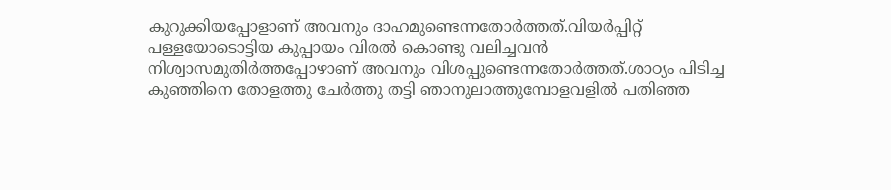കുറുക്കിയപ്പോളാണ് അവനും ദാഹമുണ്ടെന്നതോർത്തത്.വിയർപ്പിറ്റ് പള്ളയോടൊട്ടിയ കുപ്പായം വിരൽ കൊണ്ടു വലിച്ചവൻ നിശ്വാസമുതിർത്തപ്പോഴാണ് അവനും വിശപ്പുണ്ടെന്നതോർത്തത്.ശാഠ്യം പിടിച്ച കുഞ്ഞിനെ തോളത്തു ചേർത്തു തട്ടി ഞാനുലാത്തുമ്പോളവളിൽ പതിഞ്ഞ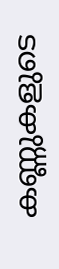കണ്ണുകളുടെ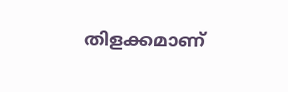തിളക്കമാണ്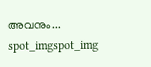അവനും...
spot_imgspot_img